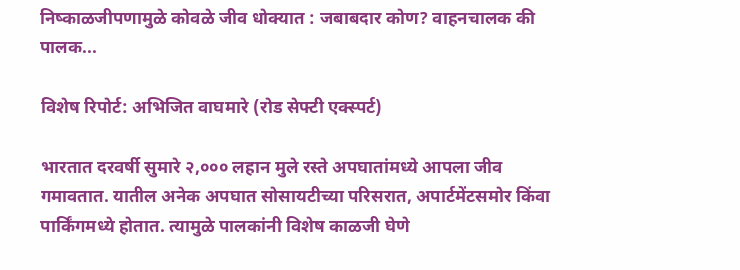निष्काळजीपणामुळे कोवळे जीव धोक्यात : जबाबदार कोण? वाहनचालक की पालक...

विशेष रिपोर्ट: अभिजित वाघमारे (रोड सेफ्टी एक्स्पर्ट)

भारतात दरवर्षी सुमारे २,००० लहान मुले रस्ते अपघातांमध्ये आपला जीव गमावतात. यातील अनेक अपघात सोसायटीच्या परिसरात, अपार्टमेंटसमोर किंवा पार्किंगमध्ये होतात. त्यामुळे पालकांनी विशेष काळजी घेणे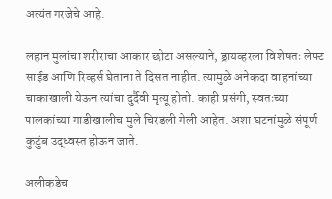अत्यंत गरजेचे आहे.

लहान मुलांचा शरीराचा आकार छोटा असल्याने, ड्रायव्हरला विशेषतः लेफ्ट साईड आणि रिव्हर्स घेताना ते दिसत नाहीत. त्यामुळे अनेकदा वाहनांच्या चाकाखाली येऊन त्यांचा दुर्दैवी मृत्यू होतो. काही प्रसंगी, स्वतःच्या पालकांच्या गाडीखालीच मुले चिरडली गेली आहेत. अशा घटनांमुळे संपूर्ण कुटुंब उद्ध्वस्त होऊन जाते.

अलीकडेच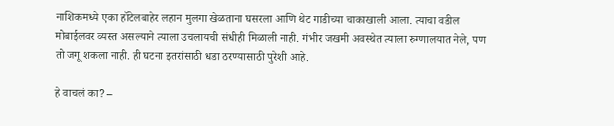नाशिकमध्ये एका हॉटेलबाहेर लहान मुलगा खेळताना घसरला आणि थेट गाडीच्या चाकाखाली आला. त्याचा वडील मोबाईलवर व्यस्त असल्याने त्याला उचलायची संधीही मिळाली नाही. गंभीर जखमी अवस्थेत त्याला रुग्णालयात नेले, पण तो जगू शकला नाही. ही घटना इतरांसाठी धडा ठरण्यासाठी पुरेशी आहे.

हे वाचलं का? –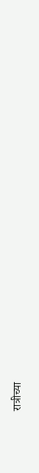रात्रीच्या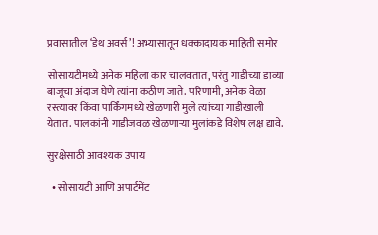प्रवासातील ‘डेथ अवर्स’! अभ्यासातून धक्कादायक माहिती समोर

सोसायटीमध्ये अनेक महिला कार चालवतात, परंतु गाडीच्या डाव्या बाजूचा अंदाज घेणे त्यांना कठीण जाते. परिणामी, अनेक वेळा रस्त्यावर किंवा पार्किंगमध्ये खेळणारी मुले त्यांच्या गाडीखाली येतात. पालकांनी गाडीजवळ खेळणाऱ्या मुलांकडे विशेष लक्ष द्यावे.

सुरक्षेसाठी आवश्यक उपाय

  • सोसायटी आणि अपार्टमेंट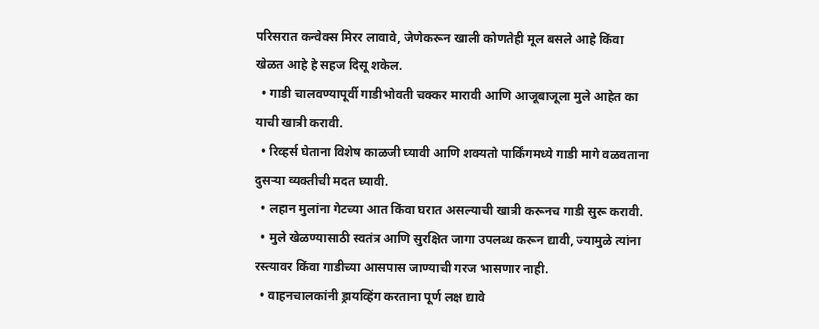परिसरात कन्वेक्स मिरर लावावे, जेणेकरून खाली कोणतेही मूल बसले आहे किंवा खेळत आहे हे सहज दिसू शकेल.
  • गाडी चालवण्यापूर्वी गाडीभोवती चक्कर मारावी आणि आजूबाजूला मुले आहेत का याची खात्री करावी.
  • रिव्हर्स घेताना विशेष काळजी घ्यावी आणि शक्यतो पार्किंगमध्ये गाडी मागे वळवताना दुसऱ्या व्यक्तीची मदत घ्यावी.
  • लहान मुलांना गेटच्या आत किंवा घरात असल्याची खात्री करूनच गाडी सुरू करावी.
  • मुले खेळण्यासाठी स्वतंत्र आणि सुरक्षित जागा उपलब्ध करून द्यावी, ज्यामुळे त्यांना रस्त्यावर किंवा गाडीच्या आसपास जाण्याची गरज भासणार नाही.
  • वाहनचालकांनी ड्रायव्हिंग करताना पूर्ण लक्ष द्यावे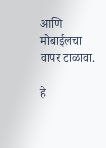आणि मोबाईलचा वापर टाळावा.

हे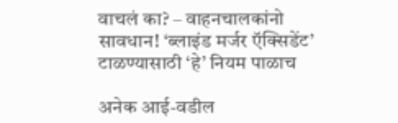वाचलं का? – वाहनचालकांनो सावधान! ‘ब्लाइंड मर्जर ऍक्सिडेंट’ टाळण्यासाठी ‘हे’ नियम पाळाच

अनेक आई-वडील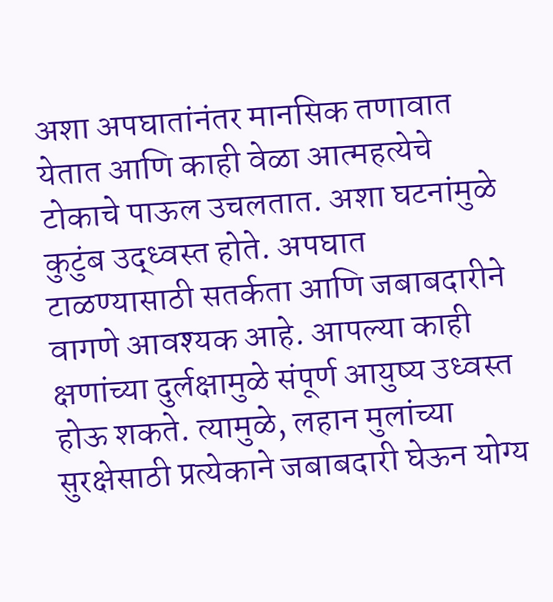अशा अपघातांनंतर मानसिक तणावात येतात आणि काही वेळा आत्महत्येचे टोकाचे पाऊल उचलतात. अशा घटनांमुळे कुटुंब उद्ध्वस्त होते. अपघात टाळण्यासाठी सतर्कता आणि जबाबदारीने वागणे आवश्यक आहे. आपल्या काही क्षणांच्या दुर्लक्षामुळे संपूर्ण आयुष्य उध्वस्त होऊ शकते. त्यामुळे, लहान मुलांच्या सुरक्षेसाठी प्रत्येकाने जबाबदारी घेऊन योग्य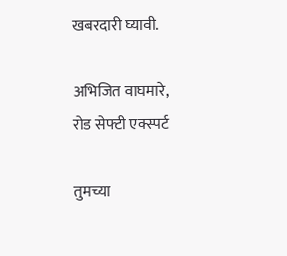खबरदारी घ्यावी.

अभिजित वाघमारे, रोड सेफ्टी एक्स्पर्ट

तुमच्या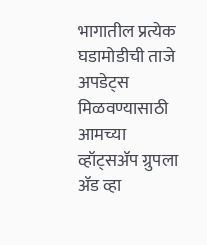भागातील प्रत्येक घडामोडीची ताजे अपडेट्स मिळवण्यासाठी आमच्या व्हॉट्सॲप ग्रुपला ॲड व्हा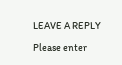LEAVE A REPLY

Please enter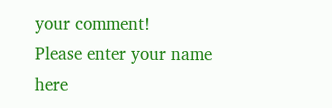your comment!
Please enter your name here